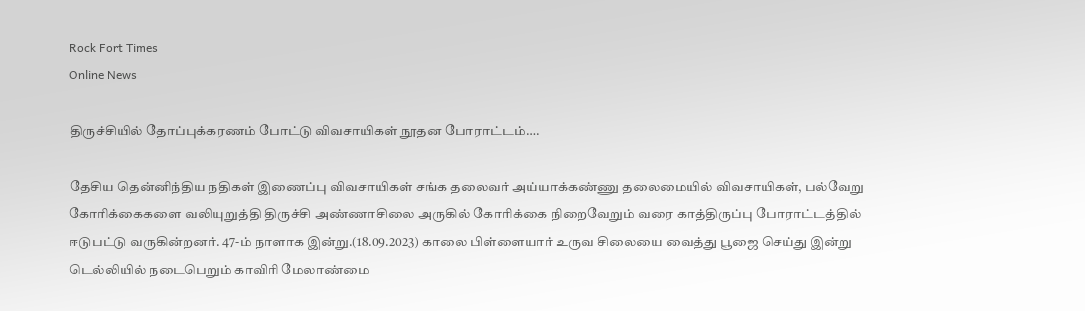Rock Fort Times
Online News

திருச்சியில் தோப்புக்கரணம் போட்டு விவசாயிகள் நூதன போராட்டம்….

தேசிய தென்னிந்திய நதிகள் இணைப்பு விவசாயிகள் சங்க தலைவர் அய்யாக்கண்ணு தலைமையில் விவசாயிகள், பல்வேறு கோரிக்கைகளை வலியுறுத்தி திருச்சி அண்ணாசிலை அருகில் கோரிக்கை நிறைவேறும் வரை காத்திருப்பு போராட்டத்தில் ஈடுபட்டு வருகின்றனர். 47-ம் நாளாக இன்று.(18.09.2023) காலை பிள்ளையார் உருவ சிலையை வைத்து பூஜை செய்து இன்று டெல்லியில் நடைபெறும் காவிரி மேலாண்மை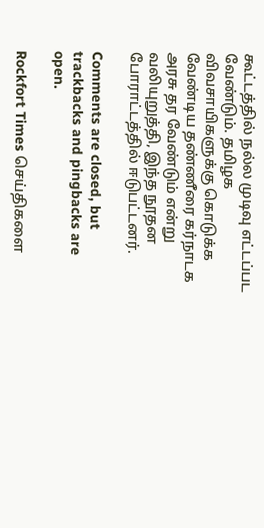கூட்டத்தில் நல்ல முடிவு எட்டப்பட வேண்டும். தமிழக விவசாயிகளுக்கு கொடுக்க வேண்டிய தண்ணீரை கர்நாடக அரசு தர வேண்டும் என்று வலியுறுத்தி, இந்த நூதன போராட்டத்தில் ஈடுபட்டனர்.

Comments are closed, but trackbacks and pingbacks are open.

Rockfort Times செய்திகளை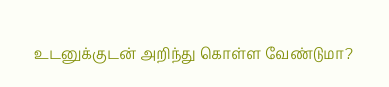உடனுக்குடன் அறிந்து கொள்ள வேண்டுமா?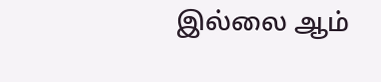இல்லை ஆம்